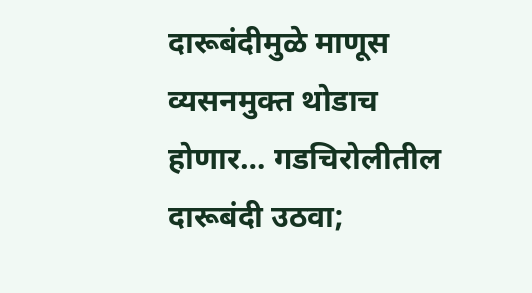दारूबंदीमुळे माणूस व्यसनमुक्त थोडाच होणार… गडचिरोलीतील दारूबंदी उठवा;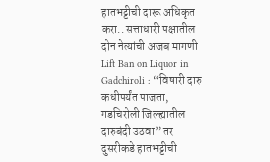हातभट्टीची दारू अधिकृत करा.. सत्ताधारी पक्षातील दोन नेत्यांची अजब मागणी
Lift Ban on Liquor in Gadchiroli : “विषारी दारु कधीपर्यंत पाजता, गडचिरोली जिल्ह्यातील दारुबंदी उठवा” तर दुसरीकडे हातभट्टीची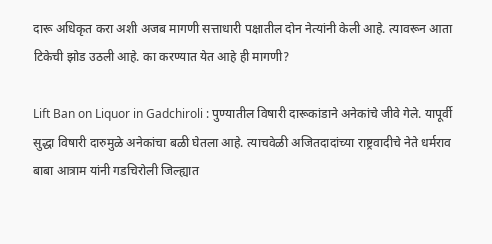दारू अधिकृत करा अशी अजब मागणी सत्ताधारी पक्षातील दोन नेत्यांनी केली आहे. त्यावरून आता टिकेची झोड उठली आहे. का करण्यात येत आहे ही मागणी?

Lift Ban on Liquor in Gadchiroli : पुण्यातील विषारी दारूकांडाने अनेकांचे जीवे गेले. यापूर्वी सुद्धा विषारी दारुमुळे अनेकांचा बळी घेतला आहे. त्याचवेळी अजितदादांच्या राष्ट्रवादीचे नेते धर्मराव बाबा आत्राम यांनी गडचिरोली जिल्ह्यात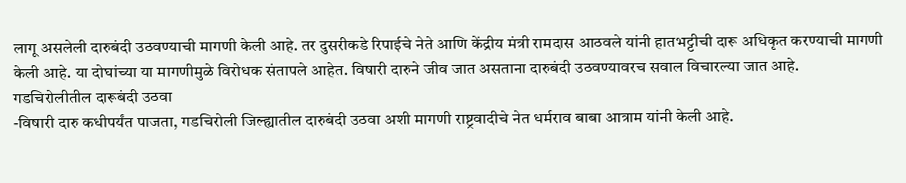लागू असलेली दारुबंदी उठवण्याची मागणी केली आहे. तर दुसरीकडे रिपाईचे नेते आणि केंद्रीय मंत्री रामदास आठवले यांनी हातभट्टीची दारू अधिकृत करण्याची मागणी केली आहे. या दोघांच्या या मागणीमुळे विरोधक संतापले आहेत. विषारी दारुने जीव जात असताना दारुबंदी उठवण्यावरच सवाल विचारल्या जात आहे.
गडचिरोलीतील दारूबंदी उठवा
-विषारी दारु कधीपर्यंत पाजता, गडचिरोली जिल्ह्यातील दारुबंदी उठवा अशी मागणी राष्ट्रवादीचे नेत धर्मराव बाबा आत्राम यांनी केली आहे.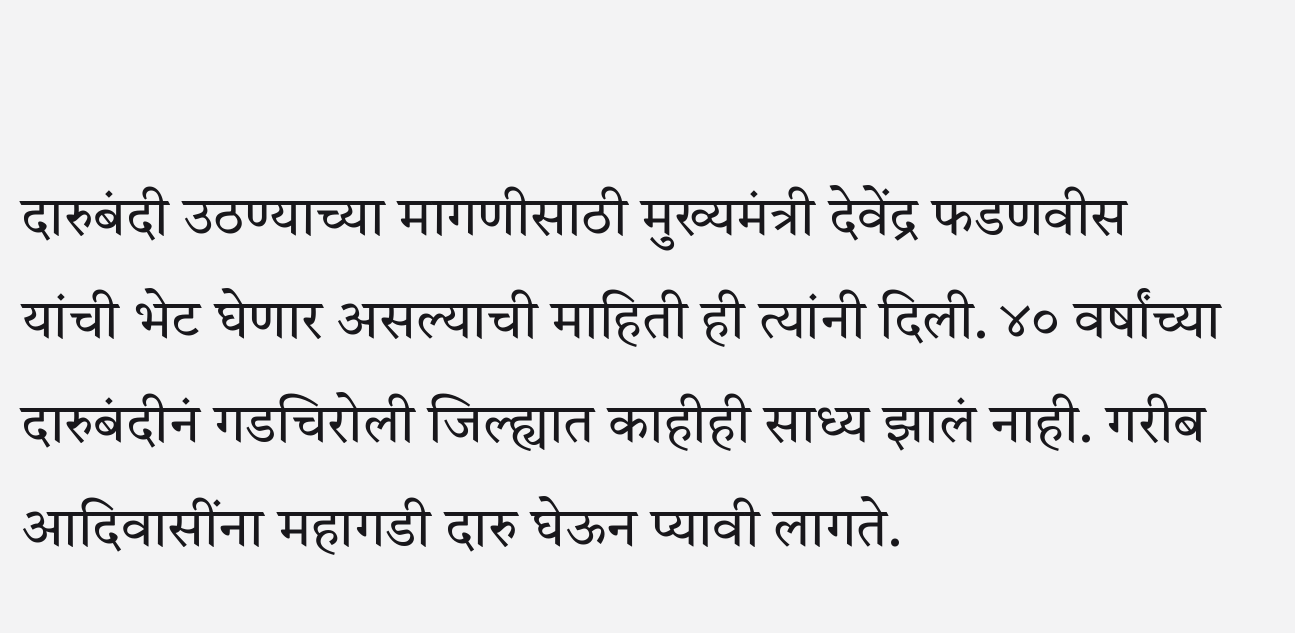दारुबंदी उठण्याच्या मागणीसाठी मुख्यमंत्री देवेंद्र फडणवीस यांची भेट घेणार असल्याची माहिती ही त्यांनी दिली. ४० वर्षांच्या दारुबंदीनं गडचिरोली जिल्ह्यात काहीही साध्य झालं नाही. गरीब आदिवासींना महागडी दारु घेऊन प्यावी लागते.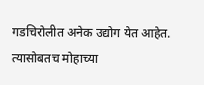गडचिरोलीत अनेक उद्योग येत आहेत. त्यासोबतच मोहाच्या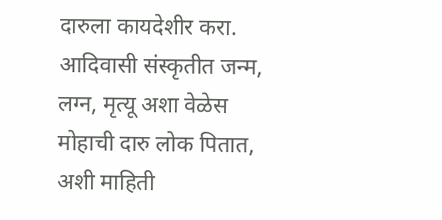दारुला कायदेशीर करा. आदिवासी संस्कृतीत जन्म, लग्न, मृत्यू अशा वेळेस मोहाची दारु लोक पितात, अशी माहिती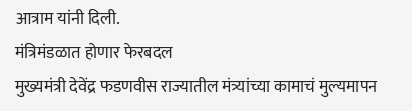आत्राम यांनी दिली.
मंत्रिमंडळात होणार फेरबदल
मुख्यमंत्री देवेंद्र फडणवीस राज्यातील मंत्र्यांच्या कामाचं मुल्यमापन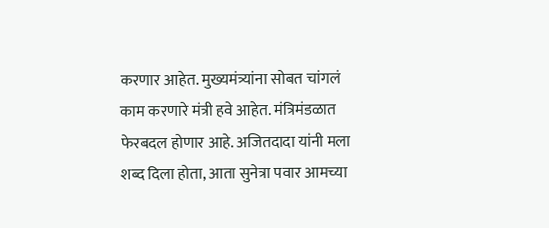करणार आहेत. मुख्यमंत्र्यांना सोबत चांगलं काम करणारे मंत्री हवे आहेत. मंत्रिमंडळात फेरबदल होणार आहे. अजितदादा यांनी मला शब्द दिला होता, आता सुनेत्रा पवार आमच्या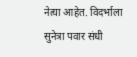नेत्या आहेत. विदर्भाला सुनेत्रा पवार संधी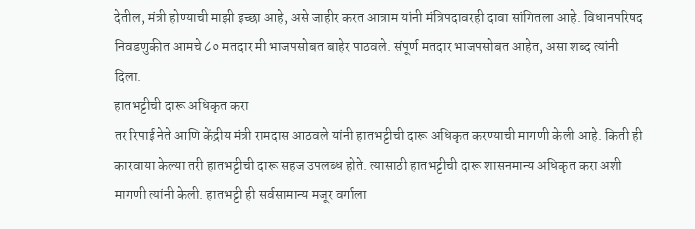देतील, मंत्री होण्याची माझी इच्छा आहे, असे जाहीर करत आत्राम यांनी मंत्रिपदावरही दावा सांगितला आहे. विधानपरिषद निवडणुकीत आमचे ८० मतदार मी भाजपसोबत बाहेर पाठवले. संपूर्ण मतदार भाजपसोबत आहेत, असा शब्द त्यांनी दिला.
हातभट्टीची दारू अधिकृत करा
तर रिपाई नेते आणि केंद्रीय मंत्री रामदास आठवले यांनी हातभट्टीची दारू अधिकृत करण्याची मागणी केली आहे. किती ही कारवाया केल्या तरी हातभट्टीची दारू सहज उपलब्ध होते. त्यासाठी हातभट्टीची दारू शासनमान्य अधिकृत करा अशी मागणी त्यांनी केली. हातभट्टी ही सर्वसामान्य मजूर वर्गाला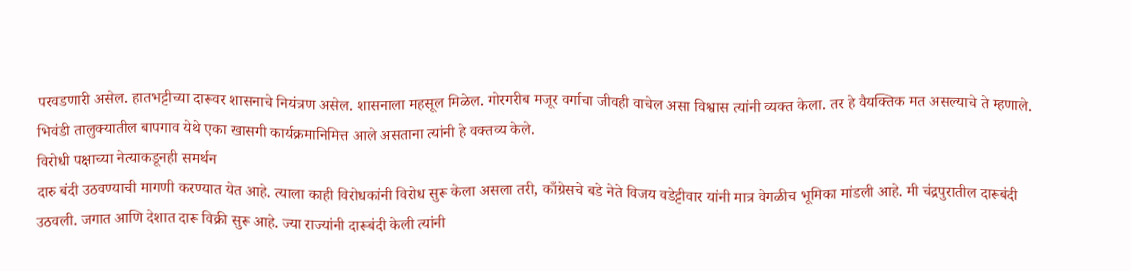परवडणारी असेल. हातभट्टीच्या दारूवर शासनाचे नियंत्रण असेल. शासनाला महसूल मिळेल. गोरगरीब मजूर वर्गाचा जीवही वाचेल असा विश्वास त्यांनी व्यक्त केला. तर हे वैयक्तिक मत असल्याचे ते म्हणाले. भिवंडी तालुक्यातील बापगाव येथे एका खासगी कार्यक्रमानिमित्त आले असताना त्यांनी हे वक्तव्य केले.
विरोधी पक्षाच्या नेत्याकडूनही समर्थन
दारु बंदी उठवण्याची मागणी करण्यात येत आहे. त्याला काही विरोधकांनी विरोध सुरू केला असला तरी, काँग्रेसचे बडे नेते विजय वडेट्टीवार यांनी मात्र वेगळीच भूमिका मांडली आहे. मी चंद्रपुरातील दारूबंदी उठवली. जगात आणि देशात दारू विक्री सुरू आहे. ज्या राज्यांनी दारूबंदी केली त्यांनी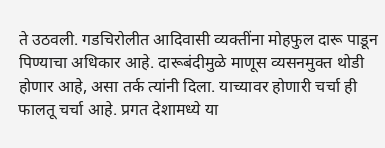ते उठवली. गडचिरोलीत आदिवासी व्यक्तींना मोहफुल दारू पाडून पिण्याचा अधिकार आहे. दारूबंदीमुळे माणूस व्यसनमुक्त थोडी होणार आहे, असा तर्क त्यांनी दिला. याच्यावर होणारी चर्चा ही फालतू चर्चा आहे. प्रगत देशामध्ये या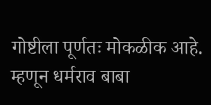गोष्टीला पूर्णतः मोकळीक आहे. म्हणून धर्मराव बाबा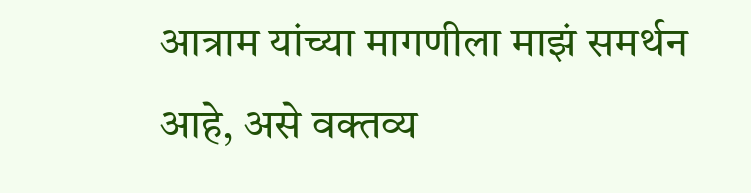आत्राम यांच्या मागणीला माझं समर्थन आहे, असे वक्तव्य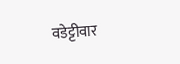वडेट्टीवार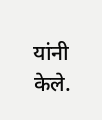यांनी केले.